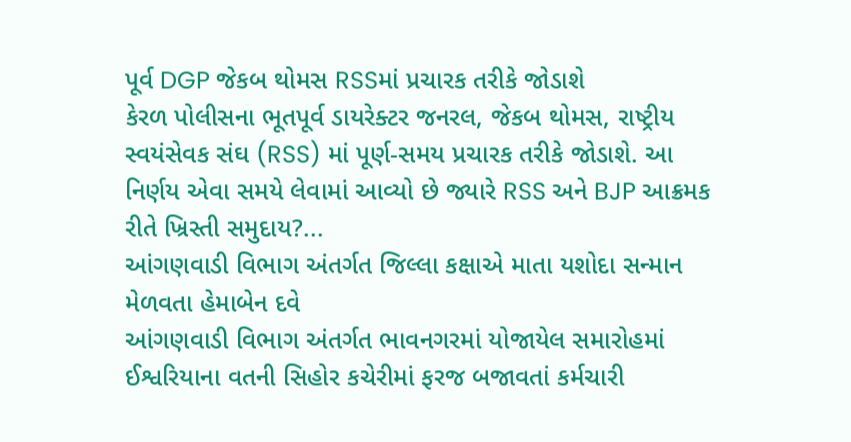પૂર્વ DGP જેકબ થોમસ RSSમાં પ્રચારક તરીકે જોડાશે
કેરળ પોલીસના ભૂતપૂર્વ ડાયરેક્ટર જનરલ, જેકબ થોમસ, રાષ્ટ્રીય સ્વયંસેવક સંઘ (RSS) માં પૂર્ણ-સમય પ્રચારક તરીકે જોડાશે. આ નિર્ણય એવા સમયે લેવામાં આવ્યો છે જ્યારે RSS અને BJP આક્રમક રીતે ખ્રિસ્તી સમુદાય?...
આંગણવાડી વિભાગ અંતર્ગત જિલ્લા કક્ષાએ માતા યશોદા સન્માન મેળવતા હેમાબેન દવે
આંગણવાડી વિભાગ અંતર્ગત ભાવનગરમાં યોજાયેલ સમારોહમાં ઈશ્વરિયાના વતની સિહોર કચેરીમાં ફરજ બજાવતાં કર્મચારી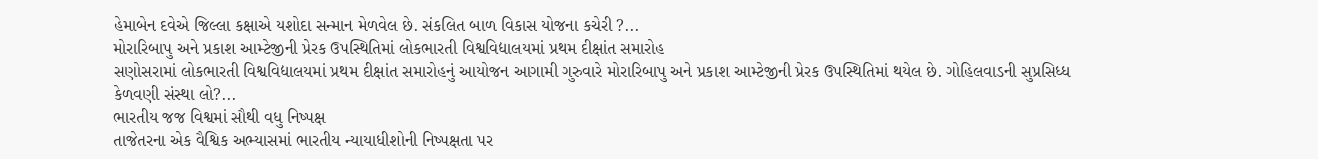હેમાબેન દવેએ જિલ્લા કક્ષાએ યશોદા સન્માન મેળવેલ છે. સંકલિત બાળ વિકાસ યોજના કચેરી ?...
મોરારિબાપુ અને પ્રકાશ આમ્ટેજીની પ્રેરક ઉપસ્થિતિમાં લોકભારતી વિશ્વવિદ્યાલયમાં પ્રથમ દીક્ષાંત સમારોહ
સણોસરામાં લોકભારતી વિશ્વવિદ્યાલયમાં પ્રથમ દીક્ષાંત સમારોહનું આયોજન આગામી ગુરુવારે મોરારિબાપુ અને પ્રકાશ આમ્ટેજીની પ્રેરક ઉપસ્થિતિમાં થયેલ છે. ગોહિલવાડની સુપ્રસિધ્ધ કેળવણી સંસ્થા લો?...
ભારતીય જજ વિશ્વમાં સૌથી વધુ નિષ્પક્ષ
તાજેતરના એક વૈશ્વિક અભ્યાસમાં ભારતીય ન્યાયાધીશોની નિષ્પક્ષતા પર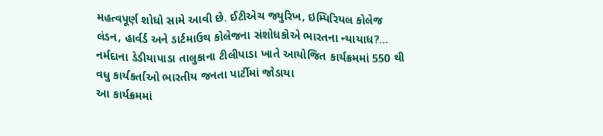મહત્વપૂર્ણ શોધો સામે આવી છે. ઈટીએચ જ્યુરિખ, ઇમ્પિરિયલ કોલેજ લંડન, હાર્વર્ડ અને ડાર્ટમાઉથ કોલેજના સંશોધકોએ ભારતના ન્યાયાધ?...
નર્મદાના ડેડીયાપાડા તાલુકાના ટીલીપાડા ખાતે આયોજિત કાર્યક્રમમાં 550 થી વધુ કાર્યકર્તાઓ ભારતીય જનતા પાર્ટીમાં જોડાયા
આ કાર્યક્રમમાં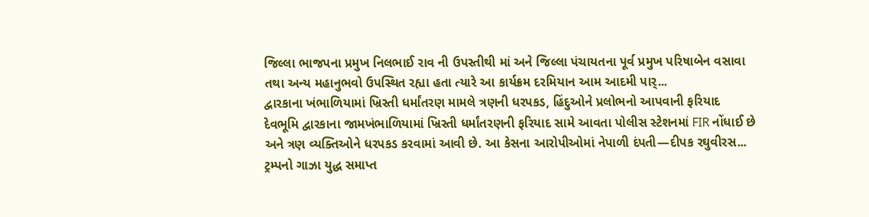જિલ્લા ભાજપના પ્રમુખ નિલભાઈ રાવ ની ઉપસ્તીથી માં અને જિલ્લા પંચાયતના પૂર્વ પ્રમુખ પરિષાબેન વસાવા તથા અન્ય મહાનુભવો ઉપસ્થિત રહ્યા હતા ત્યારે આ કાર્યક્રમ દરમિયાન આમ આદમી પાર્...
દ્વારકાના ખંભાળિયામાં ખ્રિસ્તી ધર્માંતરણ મામલે ત્રણની ધરપકડ, હિંદુઓને પ્રલોભનો આપવાની ફરિયાદ
દેવભૂમિ દ્વારકાના જામખંભાળિયામાં ખ્રિસ્તી ધર્માંતરણની ફરિયાદ સામે આવતા પોલીસ સ્ટેશનમાં FIR નોંધાઈ છે અને ત્રણ વ્યક્તિઓને ધરપકડ કરવામાં આવી છે. આ કેસના આરોપીઓમાં નેપાળી દંપતી—દીપક રઘુવીરસ...
ટ્રમ્પનો ગાઝા યુદ્ધ સમાપ્ત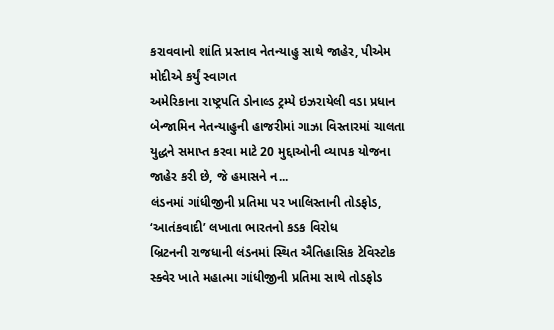કરાવવાનો શાંતિ પ્રસ્તાવ નેતન્યાહુ સાથે જાહેર, પીએમ મોદીએ કર્યું સ્વાગત
અમેરિકાના રાષ્ટ્રપતિ ડોનાલ્ડ ટ્રમ્પે ઇઝરાયેલી વડા પ્રધાન બેન્જામિન નેતન્યાહુની હાજરીમાં ગાઝા વિસ્તારમાં ચાલતા યુદ્ધને સમાપ્ત કરવા માટે 20 મુદ્દાઓની વ્યાપક યોજના જાહેર કરી છે, જે હમાસને ન...
લંડનમાં ગાંધીજીની પ્રતિમા પર ખાલિસ્તાની તોડફોડ, ‘આતંકવાદી’ લખાતા ભારતનો કડક વિરોધ
બ્રિટનની રાજધાની લંડનમાં સ્થિત ઐતિહાસિક ટેવિસ્ટોક સ્ક્વેર ખાતે મહાત્મા ગાંધીજીની પ્રતિમા સાથે તોડફોડ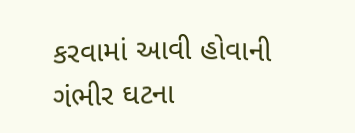કરવામાં આવી હોવાની ગંભીર ઘટના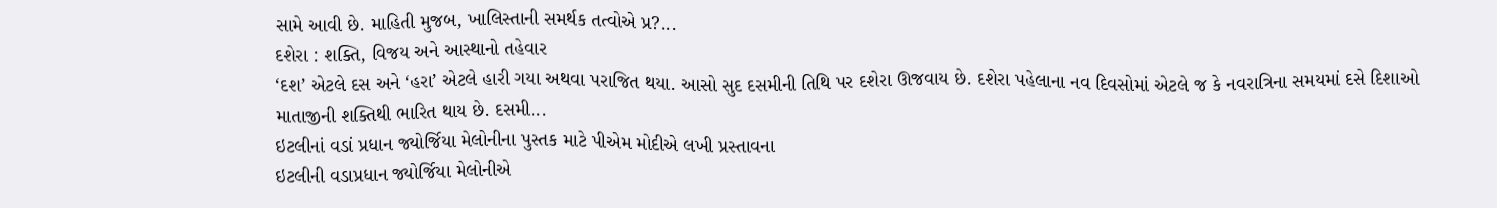સામે આવી છે. માહિતી મુજબ, ખાલિસ્તાની સમર્થક તત્વોએ પ્ર?...
દશેરા : શક્તિ, વિજય અને આસ્થાનો તહેવાર
‘દશ’ એટલે દસ અને ‘હરા’ એટલે હારી ગયા અથવા પરાજિત થયા. આસો સુદ દસમીની તિથિ પર દશેરા ઊજવાય છે. દશેરા પહેલાના નવ દિવસોમાં એટલે જ કે નવરાત્રિના સમયમાં દસે દિશાઓ માતાજીની શક્તિથી ભારિત થાય છે. દસમી...
ઇટલીનાં વડાં પ્રધાન જ્યોર્જિયા મેલોનીના પુસ્તક માટે પીએમ મોદીએ લખી પ્રસ્તાવના
ઇટલીની વડાપ્રધાન જ્યોર્જિયા મેલોનીએ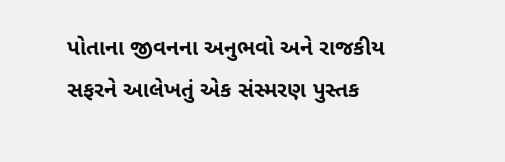પોતાના જીવનના અનુભવો અને રાજકીય સફરને આલેખતું એક સંસ્મરણ પુસ્તક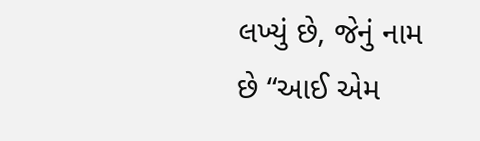લખ્યું છે, જેનું નામ છે “આઈ એમ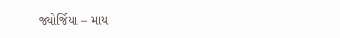જ્યોર્જિયા – માય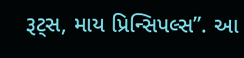રૂટ્સ, માય પ્રિન્સિપલ્સ”. આ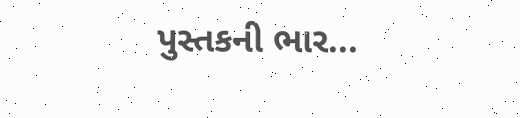પુસ્તકની ભાર...